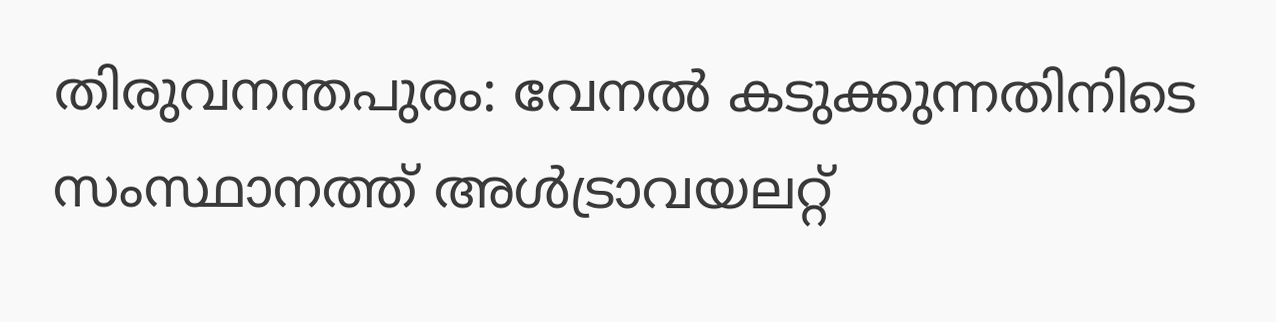തിരുവനന്തപുരം: വേനല്‍ കടുക്കുന്നതിനിടെ സംസ്ഥാനത്ത് അള്‍ട്രാവയലറ്റ്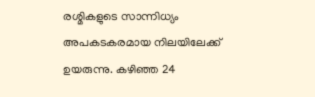രശ്മികളുടെ സാന്നിധ്യം അപകടകരമായ നിലയിലേക്ക് ഉയരുന്നു. കഴിഞ്ഞ 24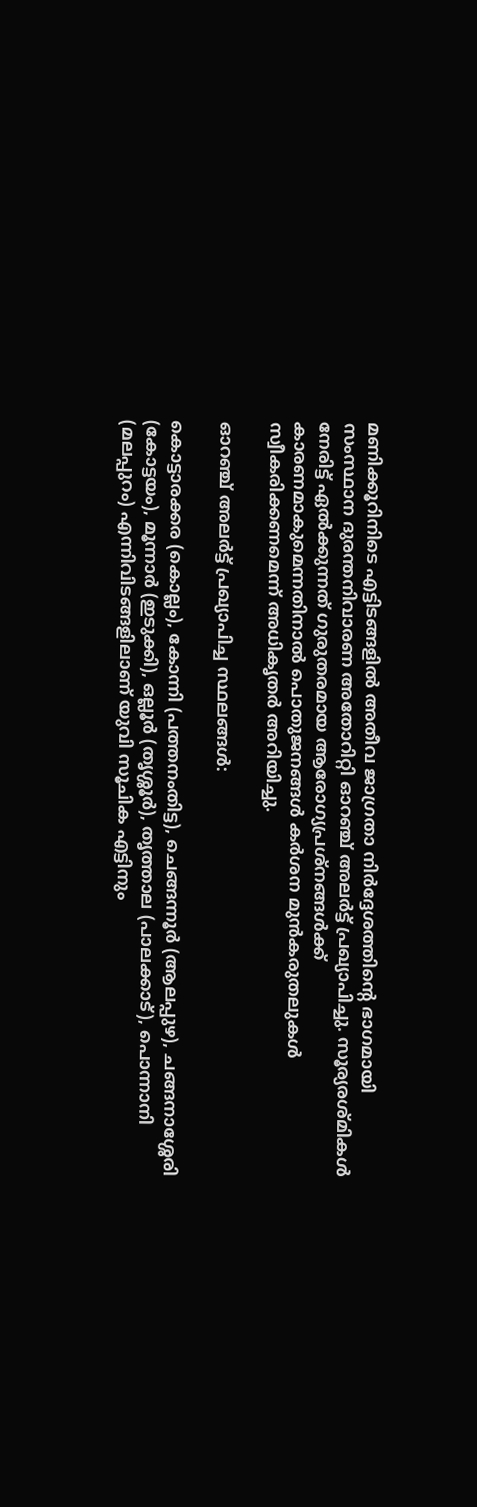മണിക്കൂറിനിടെ എട്ടിടങ്ങളില്‍ അതീവ ജാഗ്രതാ നിര്‍ദ്ദേശത്തിന്റെ ഭാഗമായി സംസ്ഥാന ദുരന്തനിവാരണ അതോറിറ്റി ഓറഞ്ച് അലര്‍ട്ട് പ്രഖ്യാപിച്ചു. സൂര്യരശ്മികള്‍ നേരിട്ട് ഏല്‍ക്കുന്നത് ഗുരുതരമായ ആരോഗ്യപ്രശ്‌നങ്ങള്‍ക്ക് കാരണമാകുമെന്നതിനാല്‍ പൊതുജനങ്ങള്‍ കര്‍ശന മുന്‍കരുതലുകള്‍ സ്വീകരിക്കണമെന്ന് അധികൃതര്‍ അറിയിച്ചു.

ഓറഞ്ച് അലര്‍ട്ട് പ്രഖ്യാപിച്ച സ്ഥലങ്ങള്‍:

കൊട്ടാരക്കര (കൊല്ലം), കോന്നി (പത്തനംതിട്ട), ചെങ്ങന്നൂര്‍ (ആലപ്പുഴ), ചങ്ങനാശ്ശേരി (കോട്ടയം), മൂന്നാര്‍ (ഇടുക്കി), ഒല്ലൂര്‍ (തൃശ്ശൂര്‍), തൃത്താല (പാലക്കാട്), പൊന്നാനി (മലപ്പുറം) എന്നിവിടങ്ങളിലാണ് യുവി സൂചിക എട്ടിനും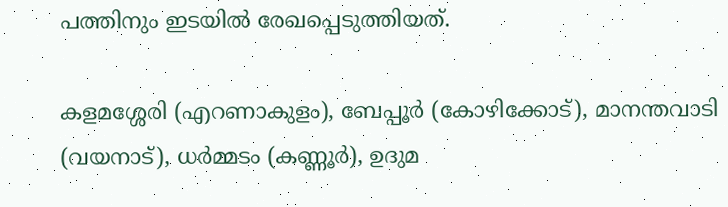പത്തിനും ഇടയില്‍ രേഖപ്പെടുത്തിയത്.

കളമശ്ശേരി (എറണാകുളം), ബേപ്പൂര്‍ (കോഴിക്കോട്), മാനന്തവാടി (വയനാട്), ധര്‍മ്മടം (കണ്ണൂര്‍), ഉദുമ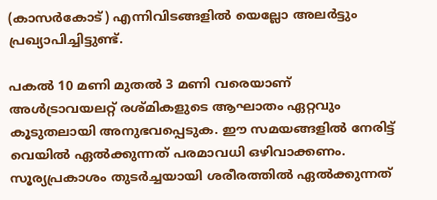(കാസര്‍കോട്) എന്നിവിടങ്ങളില്‍ യെല്ലോ അലര്‍ട്ടും പ്രഖ്യാപിച്ചിട്ടുണ്ട്.

പകല്‍ 10 മണി മുതല്‍ 3 മണി വരെയാണ് അള്‍ട്രാവയലറ്റ് രശ്മികളുടെ ആഘാതം ഏറ്റവും കൂടുതലായി അനുഭവപ്പെടുക. ഈ സമയങ്ങളില്‍ നേരിട്ട് വെയില്‍ ഏല്‍ക്കുന്നത് പരമാവധി ഒഴിവാക്കണം. സൂര്യപ്രകാശം തുടര്‍ച്ചയായി ശരീരത്തില്‍ ഏല്‍ക്കുന്നത്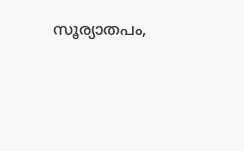സൂര്യാതപം,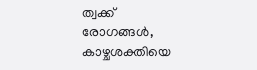ത്വക്ക് രോഗങ്ങള്‍, കാഴ്ചശക്തിയെ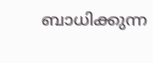ബാധിക്കുന്ന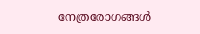നേത്രരോഗങ്ങള്‍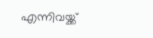എന്നിവയ്ക്ക്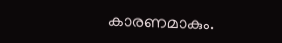കാരണമാകും.